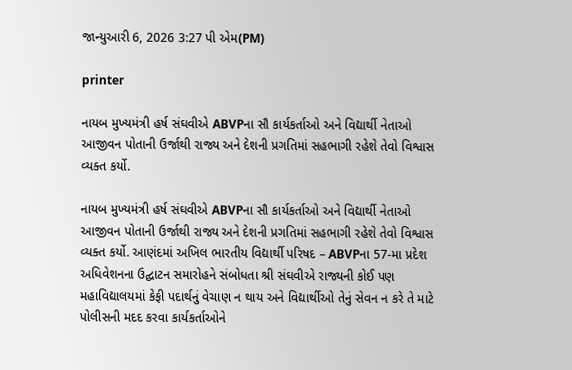જાન્યુઆરી 6, 2026 3:27 પી એમ(PM)

printer

નાયબ મુખ્યમંત્રી હર્ષ સંઘવીએ ABVPના સૌ કાર્યકર્તાઓ અને વિદ્યાર્થી નેતાઓ આજીવન પોતાની ઉર્જાથી રાજ્ય અને દેશની પ્રગતિમાં સહભાગી રહેશે તેવો વિશ્વાસ વ્યક્ત કર્યો.

નાયબ મુખ્યમંત્રી હર્ષ સંઘવીએ ABVPના સૌ કાર્યકર્તાઓ અને વિદ્યાર્થી નેતાઓ આજીવન પોતાની ઉર્જાથી રાજ્ય અને દેશની પ્રગતિમાં સહભાગી રહેશે તેવો વિશ્વાસ વ્યક્ત કર્યો. આણંદમાં અખિલ ભારતીય વિદ્યાર્થી પરિષદ – ABVPના 57-મા પ્રદેશ અધિવેશનના ઉદ્ઘાટન સમારોહને સંબોધતા શ્રી સંઘવીએ રાજ્યની કોઈ પણ મહાવિદ્યાલયમાં કેફી પદાર્થનું વેચાણ ન થાય અને વિદ્યાર્થીઓ તેનું સેવન ન કરે તે માટે પોલીસની મદદ કરવા કાર્યકર્તાઓને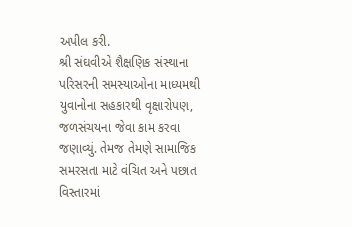અપીલ કરી.
શ્રી સંઘવીએ શૈક્ષણિક સંસ્થાના પરિસરની સમસ્યાઓના માધ્યમથી યુવાનોના સહકારથી વૃક્ષારોપણ, જળસંચયના જેવા કામ કરવા જણાવ્યું. તેમજ તેમણે સામાજિક સમરસતા માટે વંચિત અને પછાત વિસ્તારમાં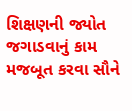શિક્ષણની જ્યોત જગાડવાનું કામ મજબૂત કરવા સૌને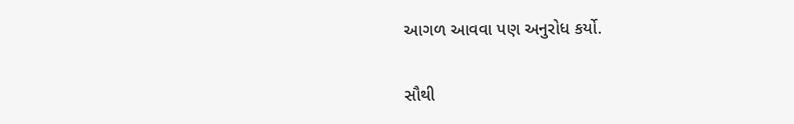આગળ આવવા પણ અનુરોધ કર્યો.

સૌથી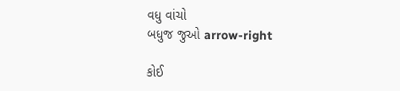વધુ વાંચો
બધુજ જુઓ arrow-right

કોઈ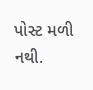પોસ્ટ મળી નથી.